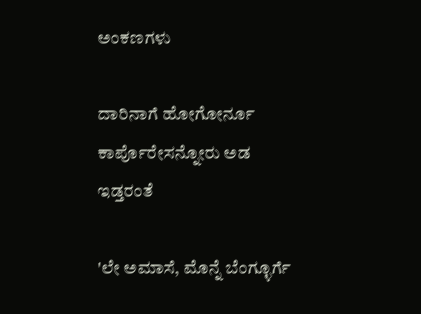ಅಂಕಣಗಳು

ದಾರಿನಾಗೆ ಹೋಗೋರ್ನೂ ಕಾರ್ಪೊರೇಸನ್ನೋರು ಅಡ ಇಡ್ತರಂತೆ

'ಲೇ ಅಮಾಸೆ, ಮೊನ್ನೆ ಬೆಂಗ್ಳೂರ್ಗೆ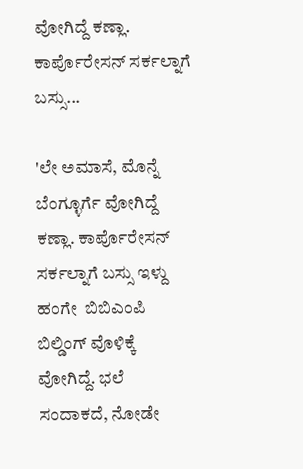ವೋಗಿದ್ದೆ ಕಣ್ಲಾ. ಕಾರ್ಪೊರೇಸನ್ ಸರ್ಕಲ್ನಾಗೆ ಬಸ್ಸು...

'ಲೇ ಅಮಾಸೆ, ಮೊನ್ನೆ ಬೆಂಗ್ಳೂರ್ಗೆ ವೋಗಿದ್ದೆ ಕಣ್ಲಾ. ಕಾರ್ಪೊರೇಸನ್ ಸರ್ಕಲ್ನಾಗೆ ಬಸ್ಸು ಇಳ್ದು ಹಂಗೇ  ಬಿಬಿಎಂಪಿ ಬಿಲ್ಡಿಂಗ್ ವೊಳಿಕ್ಕೆ ವೋಗಿದ್ದೆ. ಭಲೆ ಸಂದಾಕದೆ, ನೋಡೇ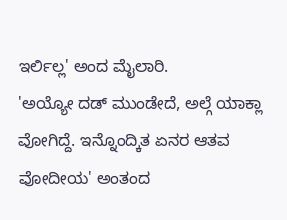ಇರ್ಲಿಲ್ಲ' ಅಂದ ಮೈಲಾರಿ.
'ಅಯ್ಯೋ ದಡ್ ಮುಂಡೇದೆ, ಅಲ್ಗೆ ಯಾಕ್ಲಾ ವೋಗಿದ್ದೆ. ಇನ್ನೊಂದ್ಕಿತ ಏನರ ಆತವ ವೋದೀಯ' ಅಂತಂದ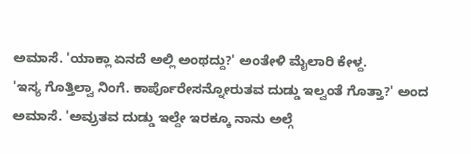ಅಮಾಸೆ. 'ಯಾಕ್ಲಾ ಏನದೆ ಅಲ್ಲಿ ಅಂಥದ್ದು?' ಅಂತೇಳಿ ಮೈಲಾರಿ ಕೇಳ್ದ.
'ಇಸ್ಯ ಗೊತ್ತಿಲ್ವಾ ನಿಂಗೆ. ಕಾರ್ಪೊರೇಸನ್ನೋರುತವ ದುಡ್ಡು ಇಲ್ವಂತೆ ಗೊತ್ತಾ?' ಅಂದ ಅಮಾಸೆ. 'ಅವ್ರುತವ ದುಡ್ಡು ಇಲ್ದೇ ಇರಕ್ಕೂ ನಾನು ಅಲ್ಗೆ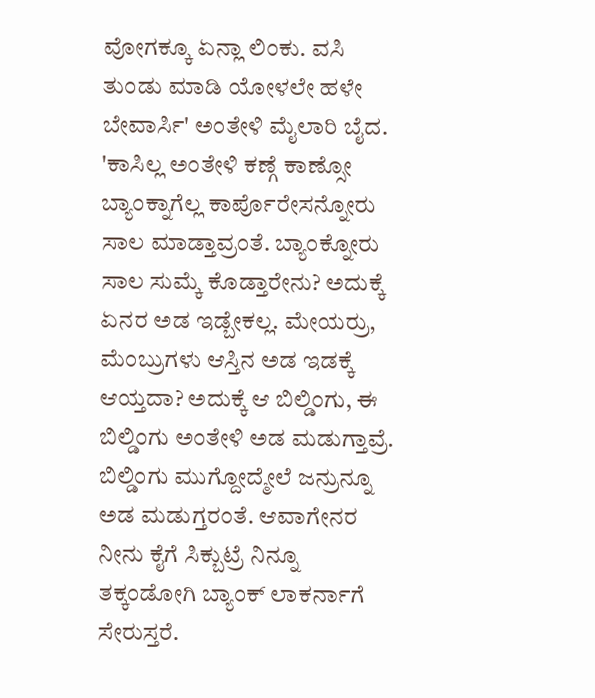ವೋಗಕ್ಕೂ ಏನ್ಲಾ ಲಿಂಕು. ವಸಿ ತುಂಡು ಮಾಡಿ ಯೋಳಲೇ ಹಳೇ ಬೇವಾರ್ಸಿ' ಅಂತೇಳಿ ಮೈಲಾರಿ ಬೈದ.
'ಕಾಸಿಲ್ಲ ಅಂತೇಳಿ ಕಣ್ಗೆ ಕಾಣ್ಸೋ ಬ್ಯಾಂಕ್ನಾಗೆಲ್ಲ ಕಾರ್ಪೊರೇಸನ್ನೋರು ಸಾಲ ಮಾಡ್ತಾವ್ರಂತೆ. ಬ್ಯಾಂಕ್ನೋರು ಸಾಲ ಸುಮ್ಕೆ ಕೊಡ್ತಾರೇನು? ಅದುಕ್ಕೆ ಏನರ ಅಡ ಇಡ್ಬೇಕಲ್ಲ. ಮೇಯರ್ರು, ಮೆಂಬ್ರುಗಳು ಆಸ್ತಿನ ಅಡ ಇಡಕ್ಕೆ ಆಯ್ತದಾ? ಅದುಕ್ಕೆ ಆ ಬಿಲ್ಡಿಂಗು, ಈ ಬಿಲ್ಡಿಂಗು ಅಂತೇಳಿ ಅಡ ಮಡುಗ್ತಾವ್ರೆ. ಬಿಲ್ಡಿಂಗು ಮುಗ್ದೋದ್ಮೇಲೆ ಜನ್ರುನ್ನೂ ಅಡ ಮಡುಗ್ತರಂತೆ. ಆವಾಗೇನರ ನೀನು ಕೈಗೆ ಸಿಕ್ಬುಟ್ರೆ ನಿನ್ನೂ ತಕ್ಕಂಡೋಗಿ ಬ್ಯಾಂಕ್ ಲಾಕರ್ನಾಗೆ ಸೇರುಸ್ತರೆ.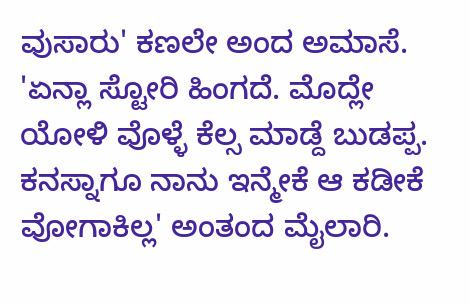ವುಸಾರು' ಕಣಲೇ ಅಂದ ಅಮಾಸೆ.
'ಏನ್ಲಾ ಸ್ಟೋರಿ ಹಿಂಗದೆ. ಮೊದ್ಲೇ ಯೋಳಿ ವೊಳ್ಳೆ ಕೆಲ್ಸ ಮಾಡ್ದೆ ಬುಡಪ್ಪ. ಕನಸ್ನಾಗೂ ನಾನು ಇನ್ಮೇಕೆ ಆ ಕಡೀಕೆ ವೋಗಾಕಿಲ್ಲ' ಅಂತಂದ ಮೈಲಾರಿ.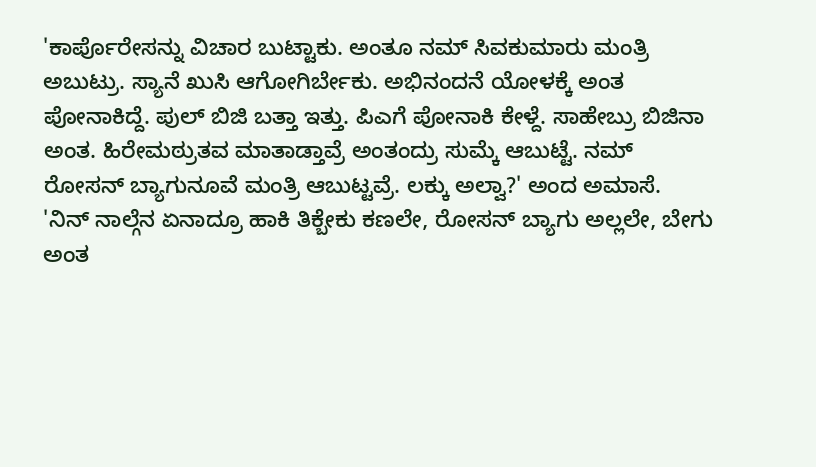'ಕಾರ್ಪೊರೇಸನ್ನು ವಿಚಾರ ಬುಟ್ಟಾಕು. ಅಂತೂ ನಮ್ ಸಿವಕುಮಾರು ಮಂತ್ರಿ ಅಬುಟ್ರು. ಸ್ಯಾನೆ ಖುಸಿ ಆಗೋಗಿರ್ಬೇಕು. ಅಭಿನಂದನೆ ಯೋಳಕ್ಕೆ ಅಂತ ಪೋನಾಕಿದ್ದೆ. ಪುಲ್ ಬಿಜಿ ಬತ್ತಾ ಇತ್ತು. ಪಿಎಗೆ ಪೋನಾಕಿ ಕೇಳ್ದೆ. ಸಾಹೇಬ್ರು ಬಿಜಿನಾ ಅಂತ. ಹಿರೇಮಠ್ರುತವ ಮಾತಾಡ್ತಾವ್ರೆ ಅಂತಂದ್ರು ಸುಮ್ಕೆ ಆಬುಟ್ಟೆ. ನಮ್ ರೋಸನ್ ಬ್ಯಾಗುನೂವೆ ಮಂತ್ರಿ ಆಬುಟ್ಟವ್ರೆ. ಲಕ್ಕು ಅಲ್ವಾ?' ಅಂದ ಅಮಾಸೆ.
'ನಿನ್ ನಾಲ್ಗೆನ ಏನಾದ್ರೂ ಹಾಕಿ ತಿಕ್ಬೇಕು ಕಣಲೇ, ರೋಸನ್ ಬ್ಯಾಗು ಅಲ್ಲಲೇ, ಬೇಗು ಅಂತ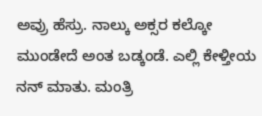ಅವ್ರು ಹೆಸ್ರು. ನಾಲ್ಕು ಅಕ್ಸರ ಕಲ್ಕೋ ಮುಂಡೇದೆ ಅಂತ ಬಡ್ಕಂಡೆ. ಎಲ್ಲಿ ಕೇಳ್ತೀಯ ನನ್ ಮಾತು. ಮಂತ್ರಿ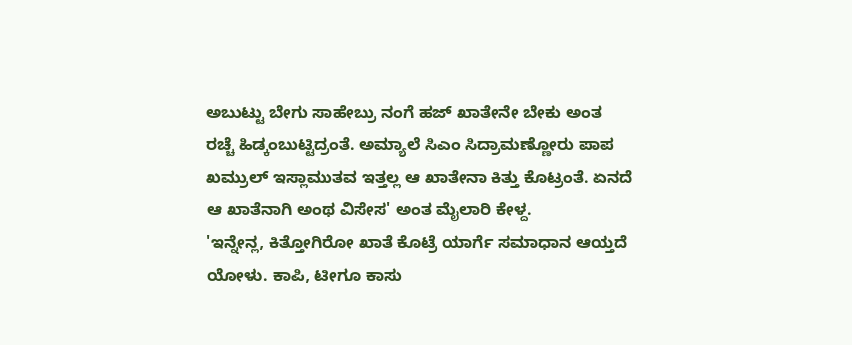ಅಬುಟ್ಟು ಬೇಗು ಸಾಹೇಬ್ರು ನಂಗೆ ಹಜ್ ಖಾತೇನೇ ಬೇಕು ಅಂತ ರಚ್ಚೆ ಹಿಡ್ಕಂಬುಟ್ಟಿದ್ರಂತೆ. ಅಮ್ಯಾಲೆ ಸಿಎಂ ಸಿದ್ರಾಮಣ್ಣೋರು ಪಾಪ ಖಮ್ರುಲ್ ಇಸ್ಲಾಮುತವ ಇತ್ತಲ್ಲ ಆ ಖಾತೇನಾ ಕಿತ್ತು ಕೊಟ್ರಂತೆ. ಏನದೆ ಆ ಖಾತೆನಾಗಿ ಅಂಥ ವಿಸೇಸ' ಅಂತ ಮೈಲಾರಿ ಕೇಳ್ದ.
'ಇನ್ನೇನ್ಲ, ಕಿತ್ತೋಗಿರೋ ಖಾತೆ ಕೊಟ್ರೆ ಯಾರ್ಗೆ ಸಮಾಧಾನ ಆಯ್ತದೆ ಯೋಳು. ಕಾಪಿ, ಟೀಗೂ ಕಾಸು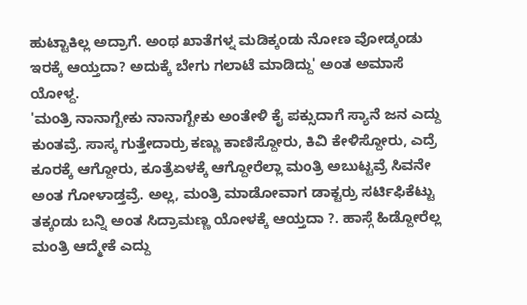ಹುಟ್ಟಾಕಿಲ್ಲ ಅದ್ರಾಗೆ. ಅಂಥ ಖಾತೆಗಳ್ನ ಮಡಿಕ್ಕಂಡು ನೋಣ ವೋಡ್ಕಂಡು ಇರಕ್ಕೆ ಆಯ್ತದಾ? ಅದುಕ್ಕೆ ಬೇಗು ಗಲಾಟೆ ಮಾಡಿದ್ದು' ಅಂತ ಅಮಾಸೆ ಯೋಳ್ದ.
'ಮಂತ್ರಿ ನಾನಾಗ್ಬೇಕು ನಾನಾಗ್ಬೇಕು ಅಂತೇಳಿ ಕೈ ಪಕ್ಸುದಾಗೆ ಸ್ಯಾನೆ ಜನ ಎದ್ದು ಕುಂತವ್ರೆ. ಸಾಸ್ಕ ಗುತ್ತೇದಾರ್ರು ಕಣ್ಣು ಕಾಣಿಸ್ದೋರು, ಕಿವಿ ಕೇಳಿಸ್ದೋರು, ಎದ್ರೆ ಕೂರಕ್ಕೆ ಆಗ್ದೋರು, ಕೂತ್ರೆಏಳಕ್ಕೆ ಆಗ್ದೋರೆಲ್ಲಾ ಮಂತ್ರಿ ಅಬುಟ್ಟವ್ರೆ ಸಿವನೇ ಅಂತ ಗೋಳಾಡ್ತವ್ರೆ. ಅಲ್ಲ, ಮಂತ್ರಿ ಮಾಡೋವಾಗ ಡಾಕ್ಟರ್ರು ಸರ್ಟಿಫಿಕೆಟ್ಟು ತಕ್ಕಂಡು ಬನ್ನಿ ಅಂತ ಸಿದ್ರಾಮಣ್ಣ ಯೋಳಕ್ಕೆ ಆಯ್ತದಾ ?. ಹಾಸ್ಗೆ ಹಿಡ್ದೋರೆಲ್ಲ ಮಂತ್ರಿ ಆದ್ಮೇಕೆ ಎದ್ದು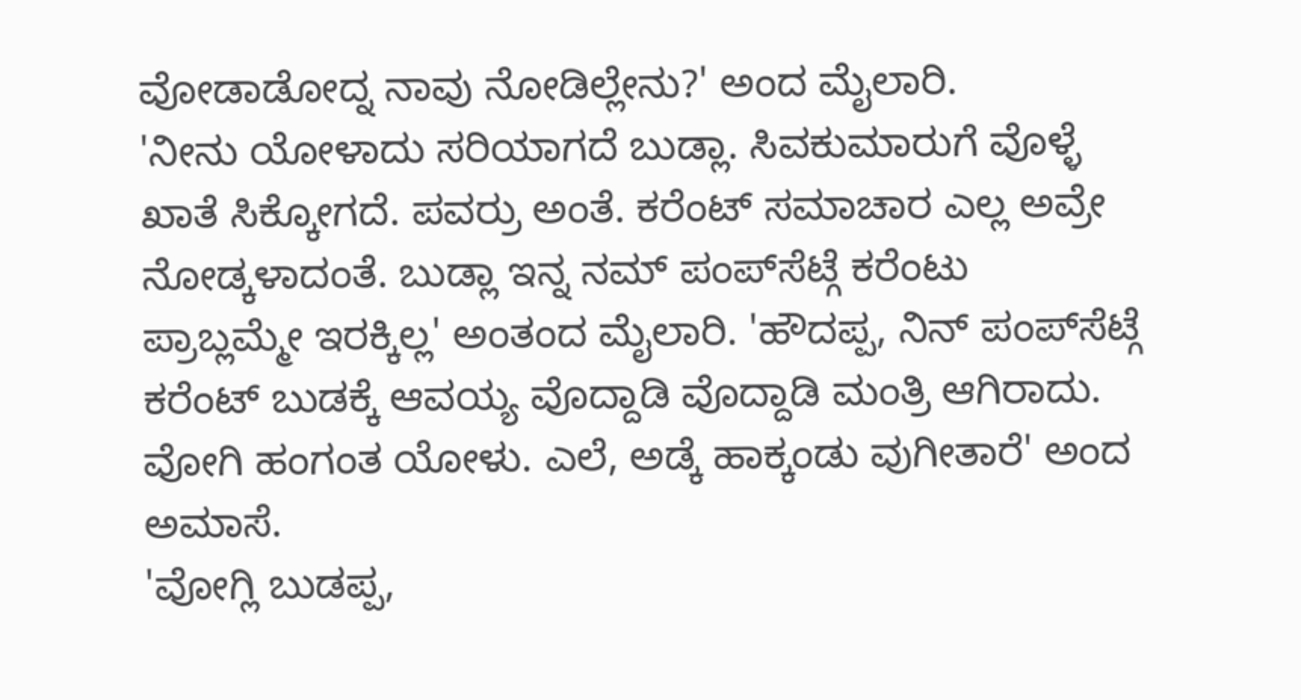ವೋಡಾಡೋದ್ನ ನಾವು ನೋಡಿಲ್ಲೇನು?' ಅಂದ ಮೈಲಾರಿ.
'ನೀನು ಯೋಳಾದು ಸರಿಯಾಗದೆ ಬುಡ್ಲಾ. ಸಿವಕುಮಾರುಗೆ ವೊಳ್ಳೆ ಖಾತೆ ಸಿಕ್ಕೋಗದೆ. ಪವರ್ರು ಅಂತೆ. ಕರೆಂಟ್ ಸಮಾಚಾರ ಎಲ್ಲ ಅವ್ರೇ ನೋಡ್ಕಳಾದಂತೆ. ಬುಡ್ಲಾ ಇನ್ನ ನಮ್ ಪಂಪ್‌ಸೆಟ್ಗೆ ಕರೆಂಟು ಪ್ರಾಬ್ಲಮ್ಮೇ ಇರಕ್ಕಿಲ್ಲ' ಅಂತಂದ ಮೈಲಾರಿ. 'ಹೌದಪ್ಪ, ನಿನ್ ಪಂಪ್‌ಸೆಟ್ಗೆ ಕರೆಂಟ್ ಬುಡಕ್ಕೆ ಆವಯ್ಯ ವೊದ್ದಾಡಿ ವೊದ್ದಾಡಿ ಮಂತ್ರಿ ಆಗಿರಾದು. ವೋಗಿ ಹಂಗಂತ ಯೋಳು. ಎಲೆ, ಅಡ್ಕೆ ಹಾಕ್ಕಂಡು ವುಗೀತಾರೆ' ಅಂದ ಅಮಾಸೆ.
'ವೋಗ್ಲಿ ಬುಡಪ್ಪ,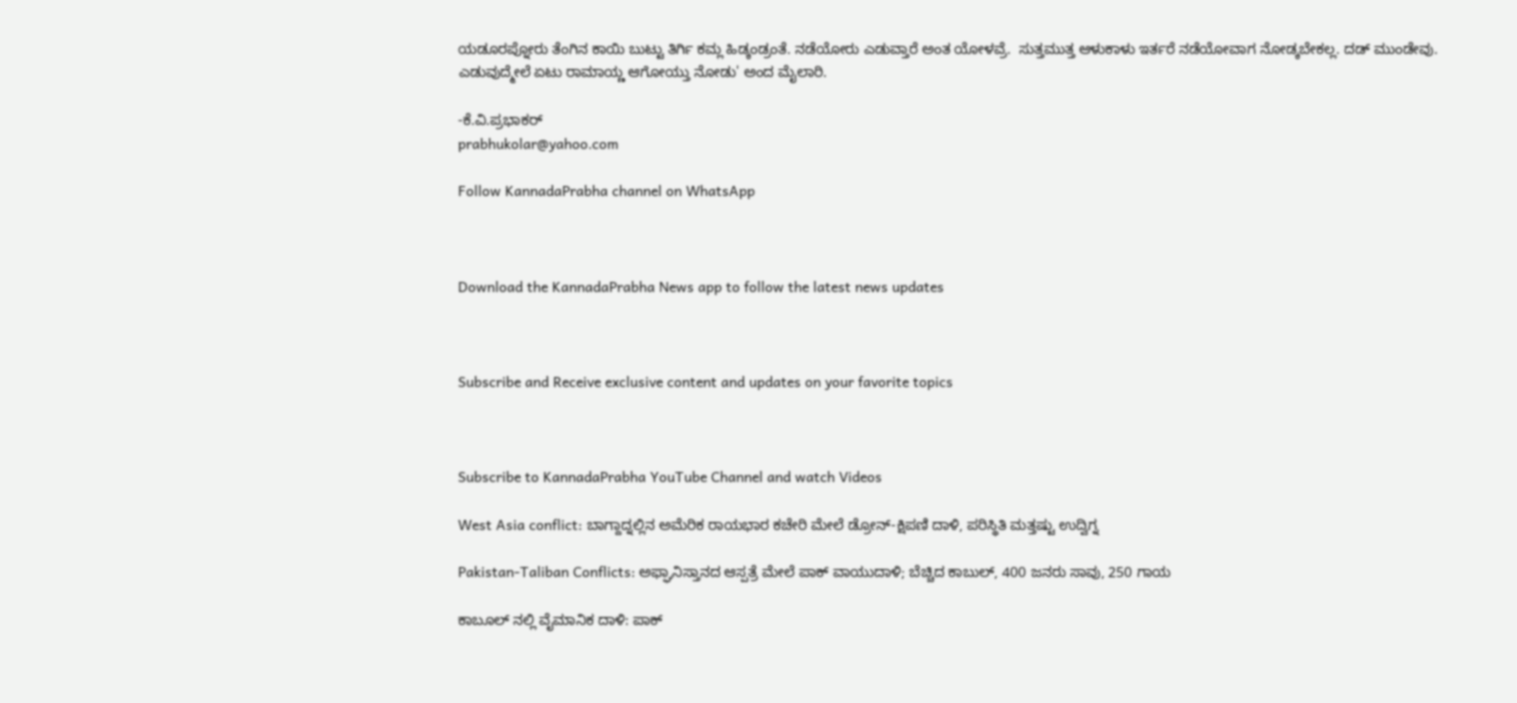ಯಡೂರಪ್ನೋರು ತೆಂಗಿನ ಕಾಯಿ ಬುಟ್ಟು ತಿರ್ಗಿ ಕಮ್ಲ ಹಿಡ್ಕಂಡ್ರಂತೆ. ನಡೆಯೋರು ಎಡುವ್ತಾರೆ ಅಂತ ಯೋಳವ್ರೆ.  ಸುತ್ತಮುತ್ತ ಆಳುಕಾಳು ಇರ್ತರೆ ನಡೆಯೋವಾಗ ನೋಡ್ಕಬೇಕಲ್ಲ. ದಡ್ ಮುಂಡೇವು. ಎಡುವುದ್ಮೇಲೆ ಏಟು ರಾಮಾಯ್ಣ ಆಗೋಯ್ತು ನೋಡು' ಅಂದ ಮೈಲಾರಿ.

-ಕೆ.ವಿ.ಪ್ರಭಾಕರ್
prabhukolar@yahoo.com

Follow KannadaPrabha channel on WhatsApp



Download the KannadaPrabha News app to follow the latest news updates



Subscribe and Receive exclusive content and updates on your favorite topics



Subscribe to KannadaPrabha YouTube Channel and watch Videos

West Asia conflict: ಬಾಗ್ದಾದ್ನಲ್ಲಿನ ಅಮೆರಿಕ ರಾಯಭಾರ ಕಚೇರಿ ಮೇಲೆ ಡ್ರೋನ್-ಕ್ಷಿಪಣಿ ದಾಳಿ, ಪರಿಸ್ಥಿತಿ ಮತ್ತಷ್ಟು ಉದ್ವಿಗ್ನ

Pakistan-Taliban Conflicts: ಅಫ್ಘಾನಿಸ್ತಾನದ ಆಸ್ಪತ್ರೆ ಮೇಲೆ ಪಾಕ್ ವಾಯುದಾಳಿ; ಬೆಚ್ಚಿದ ಕಾಬುಲ್, 400 ಜನರು ಸಾವು, 250 ಗಾಯ

ಕಾಬೂಲ್ ನಲ್ಲಿ ವೈಮಾನಿಕ ದಾಳಿ: ಪಾಕ್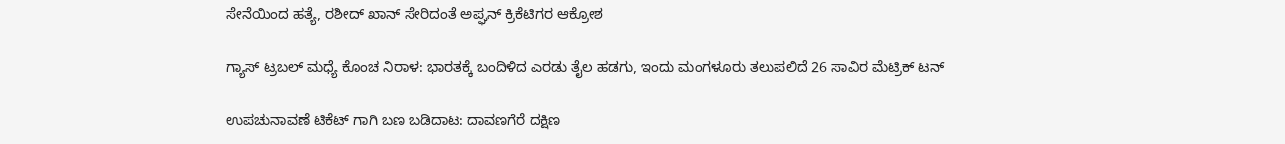ಸೇನೆಯಿಂದ ಹತ್ಯೆ, ರಶೀದ್ ಖಾನ್ ಸೇರಿದಂತೆ ಅಪ್ಘನ್ ಕ್ರಿಕೆಟಿಗರ ಆಕ್ರೋಶ

ಗ್ಯಾಸ್ ಟ್ರಬಲ್ ಮಧ್ಯೆ ಕೊಂಚ ನಿರಾಳ: ಭಾರತಕ್ಕೆ ಬಂದಿಳಿದ ಎರಡು ತೈಲ ಹಡಗು, ಇಂದು ಮಂಗಳೂರು ತಲುಪಲಿದೆ 26 ಸಾವಿರ ಮೆಟ್ರಿಕ್ ಟನ್

ಉಪಚುನಾವಣೆ ಟಿಕೆಟ್ ಗಾಗಿ ಬಣ ಬಡಿದಾಟ: ದಾವಣಗೆರೆ ದಕ್ಷಿಣ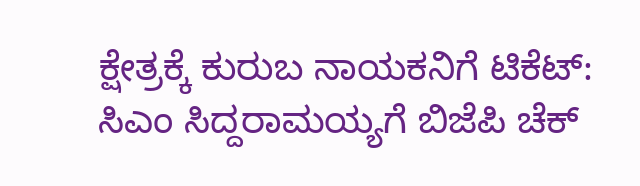ಕ್ಷೇತ್ರಕ್ಕೆ ಕುರುಬ ನಾಯಕನಿಗೆ ಟಿಕೆಟ್: ಸಿಎಂ ಸಿದ್ದರಾಮಯ್ಯಗೆ ಬಿಜೆಪಿ ಚೆಕ್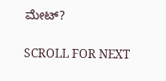ಮೇಟ್?

SCROLL FOR NEXT